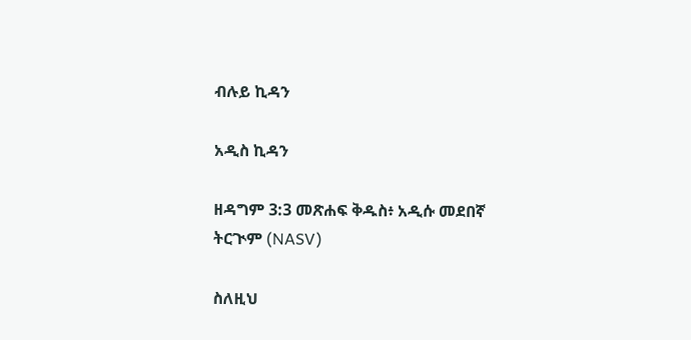ብሉይ ኪዳን

አዲስ ኪዳን

ዘዳግም 3:3 መጽሐፍ ቅዱስ፥ አዲሱ መደበኛ ትርጒም (NASV)

ስለዚህ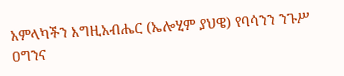አምላካችን እግዚአብሔር (ኤሎሂም ያህዌ) የባሳንን ንጉሥ ዐግንና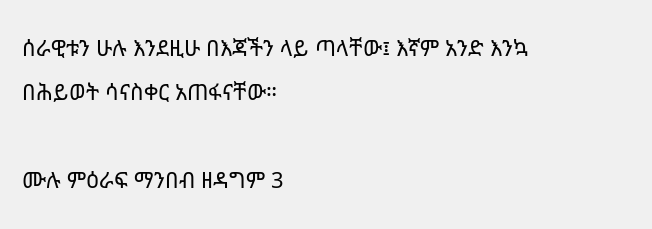ሰራዊቱን ሁሉ እንደዚሁ በእጃችን ላይ ጣላቸው፤ እኛም አንድ እንኳ በሕይወት ሳናስቀር አጠፋናቸው።

ሙሉ ምዕራፍ ማንበብ ዘዳግም 3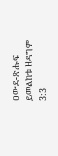ዐውደ-ጽሑፍ ይመልከቱ ዘዳግም 3:3